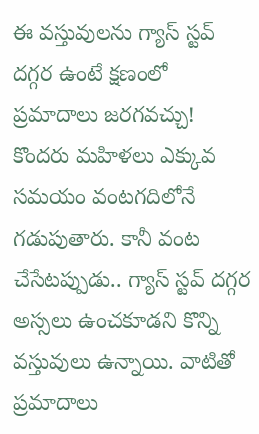ఈ వస్తువులను గ్యాస్ స్టవ్ దగ్గర ఉంటే క్షణంలో ప్రమాదాలు జరగవచ్చు!
కొందరు మహిళలు ఎక్కువ సమయం వంటగదిలోనే గడుపుతారు. కానీ వంట చేసేటప్పుడు.. గ్యాస్ స్టవ్ దగ్గర అస్సలు ఉంచకూడని కొన్ని వస్తువులు ఉన్నాయి. వాటితో ప్రమాదాలు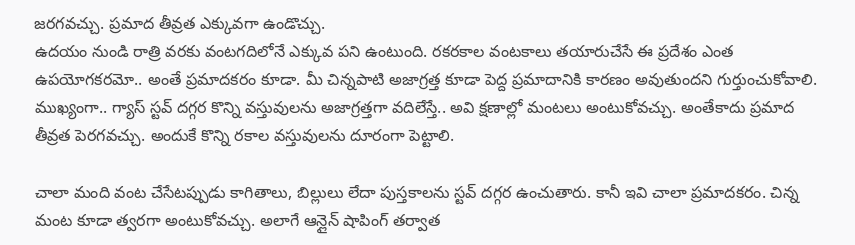జరగవచ్చు. ప్రమాద తీవ్రత ఎక్కువగా ఉండొచ్చు.
ఉదయం నుండి రాత్రి వరకు వంటగదిలోనే ఎక్కువ పని ఉంటుంది. రకరకాల వంటకాలు తయారుచేసే ఈ ప్రదేశం ఎంత ఉపయోగకరమో.. అంతే ప్రమాదకరం కూడా. మీ చిన్నపాటి అజాగ్రత్త కూడా పెద్ద ప్రమాదానికి కారణం అవుతుందని గుర్తుంచుకోవాలి. ముఖ్యంగా.. గ్యాస్ స్టవ్ దగ్గర కొన్ని వస్తువులను అజాగ్రత్తగా వదిలేస్తే.. అవి క్షణాల్లో మంటలు అంటుకోవచ్చు. అంతేకాదు ప్రమాద తీవ్రత పెరగవచ్చు. అందుకే కొన్ని రకాల వస్తువులను దూరంగా పెట్టాలి.

చాలా మంది వంట చేసేటప్పుడు కాగితాలు, బిల్లులు లేదా పుస్తకాలను స్టవ్ దగ్గర ఉంచుతారు. కానీ ఇవి చాలా ప్రమాదకరం. చిన్న మంట కూడా త్వరగా అంటుకోవచ్చు. అలాగే ఆన్లైన్ షాపింగ్ తర్వాత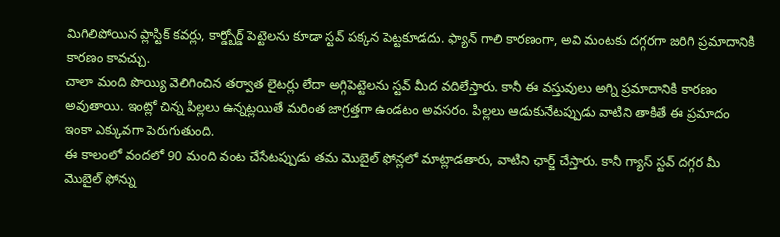మిగిలిపోయిన ప్లాస్టిక్ కవర్లు, కార్డ్బోర్డ్ పెట్టెలను కూడా స్టవ్ పక్కన పెట్టకూడదు. ఫ్యాన్ గాలి కారణంగా, అవి మంటకు దగ్గరగా జరిగి ప్రమాదానికి కారణం కావచ్చు.
చాలా మంది పొయ్యి వెలిగించిన తర్వాత లైటర్లు లేదా అగ్గిపెట్టెలను స్టవ్ మీద వదిలేస్తారు. కానీ ఈ వస్తువులు అగ్ని ప్రమాదానికి కారణం అవుతాయి. ఇంట్లో చిన్న పిల్లలు ఉన్నట్లయితే మరింత జాగ్రత్తగా ఉండటం అవసరం. పిల్లలు ఆడుకునేటప్పుడు వాటిని తాకితే ఈ ప్రమాదం ఇంకా ఎక్కువగా పెరుగుతుంది.
ఈ కాలంలో వందలో 90 మంది వంట చేసేటప్పుడు తమ మొబైల్ ఫోన్లలో మాట్లాడతారు, వాటిని ఛార్జ్ చేస్తారు. కానీ గ్యాస్ స్టవ్ దగ్గర మీ మొబైల్ ఫోన్ను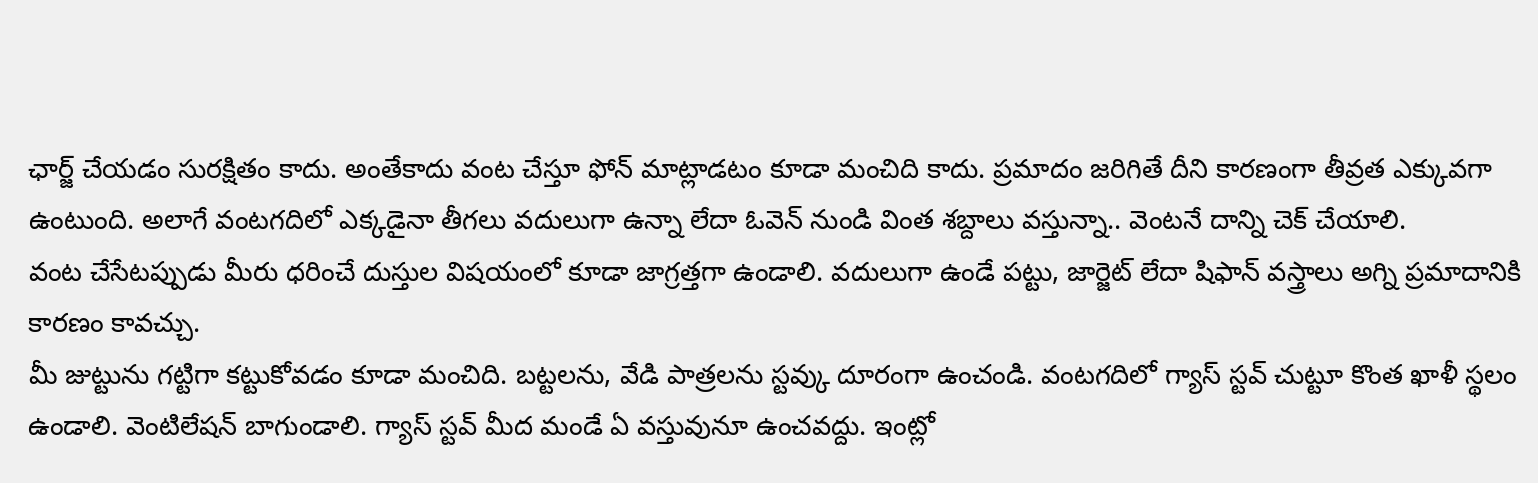ఛార్జ్ చేయడం సురక్షితం కాదు. అంతేకాదు వంట చేస్తూ ఫోన్ మాట్లాడటం కూడా మంచిది కాదు. ప్రమాదం జరిగితే దీని కారణంగా తీవ్రత ఎక్కువగా ఉంటుంది. అలాగే వంటగదిలో ఎక్కడైనా తీగలు వదులుగా ఉన్నా లేదా ఓవెన్ నుండి వింత శబ్దాలు వస్తున్నా.. వెంటనే దాన్ని చెక్ చేయాలి.
వంట చేసేటప్పుడు మీరు ధరించే దుస్తుల విషయంలో కూడా జాగ్రత్తగా ఉండాలి. వదులుగా ఉండే పట్టు, జార్జెట్ లేదా షిఫాన్ వస్త్రాలు అగ్ని ప్రమాదానికి కారణం కావచ్చు.
మీ జుట్టును గట్టిగా కట్టుకోవడం కూడా మంచిది. బట్టలను, వేడి పాత్రలను స్టవ్కు దూరంగా ఉంచండి. వంటగదిలో గ్యాస్ స్టవ్ చుట్టూ కొంత ఖాళీ స్థలం ఉండాలి. వెంటిలేషన్ బాగుండాలి. గ్యాస్ స్టవ్ మీద మండే ఏ వస్తువునూ ఉంచవద్దు. ఇంట్లో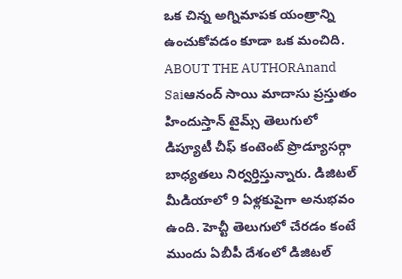ఒక చిన్న అగ్నిమాపక యంత్రాన్ని ఉంచుకోవడం కూడా ఒక మంచిది.
ABOUT THE AUTHORAnand Saiఆనంద్ సాయి మాదాసు ప్రస్తుతం హిందుస్తాన్ టైమ్స్ తెలుగులో డిప్యూటీ చీఫ్ కంటెంట్ ప్రొడ్యూసర్గా బాధ్యతలు నిర్వర్తిస్తున్నారు. డిజిటల్ మీడియాలో 9 ఏళ్లకుపైగా అనుభవం ఉంది. హెచ్టీ తెలుగులో చేరడం కంటే ముందు ఏబీపీ దేశంలో డిజిటల్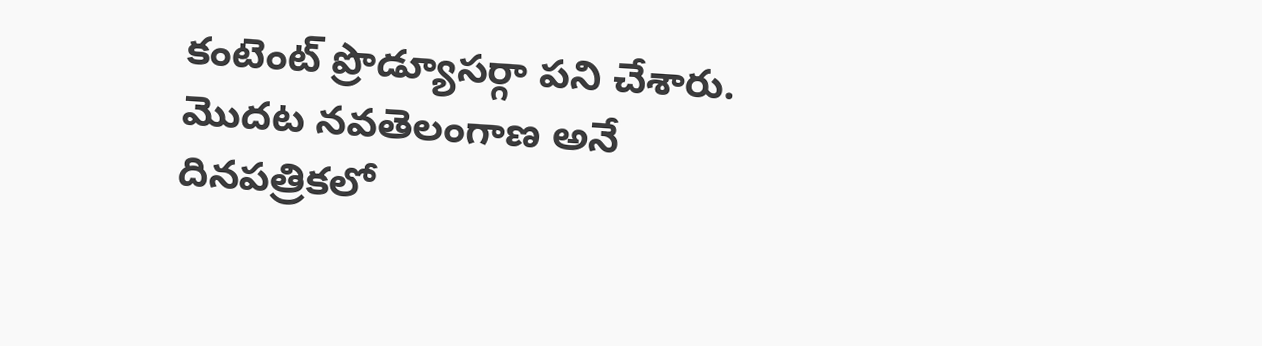కంటెంట్ ప్రొడ్యూసర్గా పని చేశారు. మెుదట నవతెలంగాణ అనే దినపత్రికలో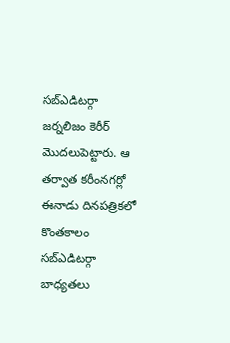సబ్ఎడిటర్గా జర్నలిజం కెరీర్ మెుదలుపెట్టారు. ఆ తర్వాత కరీంనగర్లో ఈనాడు దినపత్రికలో కొంతకాలం సబ్ఎడిటర్గా బాధ్యతలు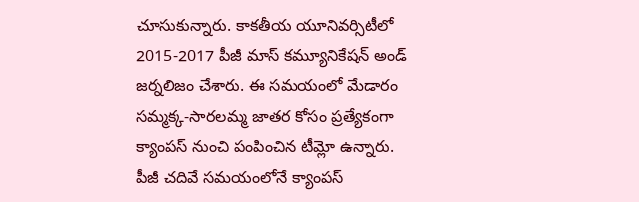చూసుకున్నారు. కాకతీయ యూనివర్సిటీలో 2015-2017 పీజీ మాస్ కమ్యూనికేషన్ అండ్ జర్నలిజం చేశారు. ఈ సమయంలో మేడారం సమ్మక్క-సారలమ్మ జాతర కోసం ప్రత్యేకంగా క్యాంపస్ నుంచి పంపించిన టీమ్లో ఉన్నారు. పీజీ చదివే సమయంలోనే క్యాంపస్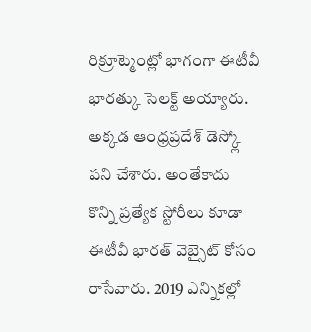రిక్రూట్మెంట్లో భాగంగా ఈటీవీ భారత్కు సెలక్ట్ అయ్యారు. అక్కడ ఆంధ్రప్రదేశ్ డెస్క్లో పని చేశారు. అంతేకాదు కొన్ని ప్రత్యేక స్టోరీలు కూడా ఈటీవీ భారత్ వెబ్సైట్ కోసం రాసేవారు. 2019 ఎన్నికల్లో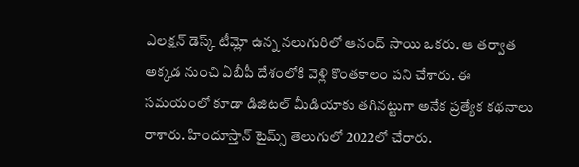ఎలక్షన్ డెస్క్ టీమ్లో ఉన్న నలుగురిలో ఆనంద్ సాయి ఒకరు. ఆ తర్వాత అక్కడ నుంచి ఏబీపీ దేశంలోకి వెళ్లి కొంతకాలం పని చేశారు. ఈ సమయంలో కూడా డిజిటల్ మీడియాకు తగినట్టుగా అనేక ప్రత్యేక కథనాలు రాశారు. హిందూస్తాన్ టైమ్స్ తెలుగులో 2022లో చేరారు.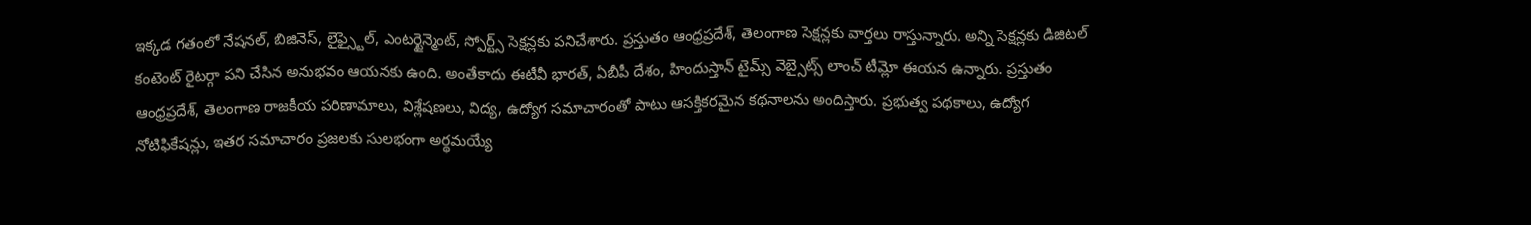ఇక్కడ గతంలో నేషనల్, బిజినెస్, లైఫ్స్టైల్, ఎంటర్టైన్మెంట్, స్పోర్ట్స్ సెక్షన్లకు పనిచేశారు. ప్రస్తుతం ఆంధ్రప్రదేశ్, తెలంగాణ సెక్షన్లకు వార్తలు రాస్తున్నారు. అన్ని సెక్షన్లకు డిజిటల్ కంటెంట్ రైటర్గా పని చేసిన అనుభవం ఆయనకు ఉంది. అంతేకాదు ఈటీవీ భారత్, ఏబీపీ దేశం, హిందుస్తాన్ టైమ్స్ వెబ్సైట్స్ లాంచ్ టీమ్లో ఈయన ఉన్నారు. ప్రస్తుతం ఆంధ్రప్రదేశ్, తెలంగాణ రాజకీయ పరిణామాలు, విశ్లేషణలు, విద్య, ఉద్యోగ సమాచారంతో పాటు ఆసక్తికరమైన కథనాలను అందిస్తారు. ప్రభుత్వ పథకాలు, ఉద్యోగ నోటిఫికేషన్లు, ఇతర సమాచారం ప్రజలకు సులభంగా అర్థమయ్యే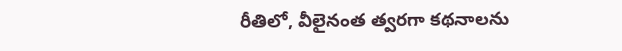రీతిలో, వీలైనంత త్వరగా కథనాలను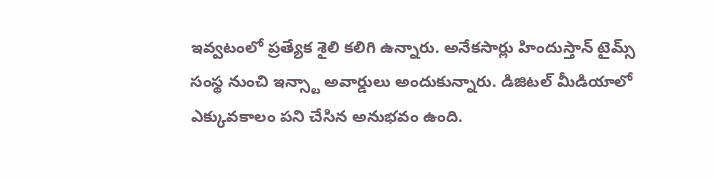ఇవ్వటంలో ప్రత్యేక శైలి కలిగి ఉన్నారు. అనేకసార్లు హిందుస్తాన్ టైమ్స్ సంస్థ నుంచి ఇన్స్టా అవార్డులు అందుకున్నారు. డిజిటల్ మీడియాలో ఎక్కువకాలం పని చేసిన అనుభవం ఉంది.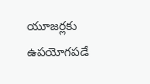యూజర్లకు ఉపయోగపడే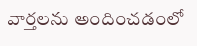వార్తలను అందించడంలో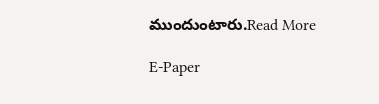ముందుంటారు.Read More

E-Paper